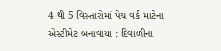4 થી 5 વિસ્તારોમાં પેચ વર્ક માટેના એસ્ટીમેટ બનાવાયા : દિવાળીના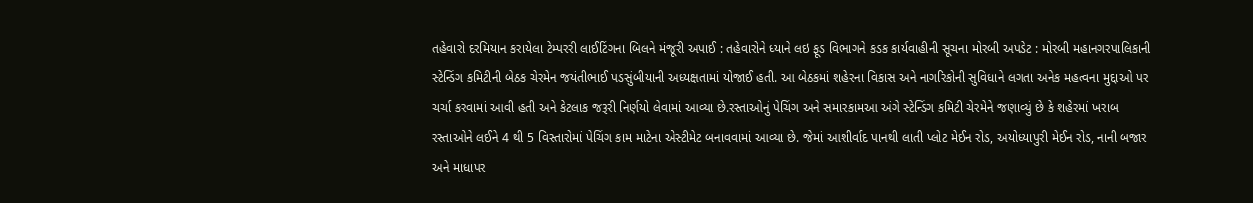તહેવારો દરમિયાન કરાયેલા ટેમ્પરરી લાઈટિંગના બિલને મંજૂરી અપાઈ : તહેવારોને ધ્યાને લઇ ફૂડ વિભાગને કડક કાર્યવાહીની સૂચના મોરબી અપડેટ : મોરબી મહાનગરપાલિકાની સ્ટેન્ડિંગ કમિટીની બેઠક ચેરમેન જયંતીભાઈ પડસુંબીયાની અધ્યક્ષતામાં યોજાઈ હતી. આ બેઠકમાં શહેરના વિકાસ અને નાગરિકોની સુવિધાને લગતા અનેક મહત્વના મુદ્દાઓ પર ચર્ચા કરવામાં આવી હતી અને કેટલાક જરૂરી નિર્ણયો લેવામાં આવ્યા છે.રસ્તાઓનું પેચિંગ અને સમારકામઆ અંગે સ્ટેન્ડિંગ કમિટી ચેરમેને જણાવ્યું છે કે શહેરમાં ખરાબ રસ્તાઓને લઈને 4 થી 5 વિસ્તારોમાં પેચિંગ કામ માટેના એસ્ટીમેટ બનાવવામાં આવ્યા છે. જેમાં આશીર્વાદ પાનથી લાતી પ્લોટ મેઈન રોડ, અયોધ્યાપુરી મેઈન રોડ, નાની બજાર અને માધાપર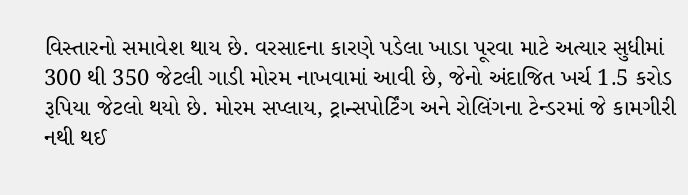વિસ્તારનો સમાવેશ થાય છે. વરસાદના કારણે પડેલા ખાડા પૂરવા માટે અત્યાર સુધીમાં 300 થી 350 જેટલી ગાડી મોરમ નાખવામાં આવી છે, જેનો અંદાજિત ખર્ચ 1.5 કરોડ રૂપિયા જેટલો થયો છે. મોરમ સપ્લાય, ટ્રાન્સપોર્ટિંગ અને રોલિંગના ટેન્ડરમાં જે કામગીરી નથી થઈ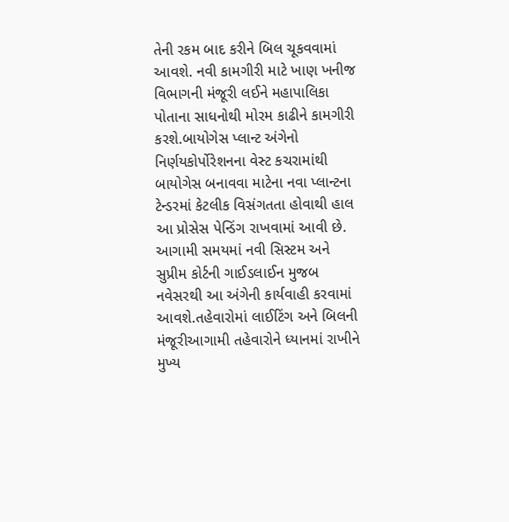તેની રકમ બાદ કરીને બિલ ચૂકવવામાં આવશે. નવી કામગીરી માટે ખાણ ખનીજ વિભાગની મંજૂરી લઈને મહાપાલિકા પોતાના સાધનોથી મોરમ કાઢીને કામગીરી કરશે.બાયોગેસ પ્લાન્ટ અંગેનો નિર્ણયકોર્પોરેશનના વેસ્ટ કચરામાંથી બાયોગેસ બનાવવા માટેના નવા પ્લાન્ટના ટેન્ડરમાં કેટલીક વિસંગતતા હોવાથી હાલ આ પ્રોસેસ પેન્ડિંગ રાખવામાં આવી છે. આગામી સમયમાં નવી સિસ્ટમ અને સુપ્રીમ કોર્ટની ગાઈડલાઈન મુજબ નવેસરથી આ અંગેની કાર્યવાહી કરવામાં આવશે.તહેવારોમાં લાઈટિંગ અને બિલની મંજૂરીઆગામી તહેવારોને ધ્યાનમાં રાખીને મુખ્ય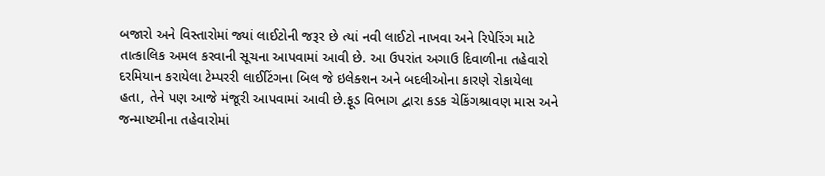બજારો અને વિસ્તારોમાં જ્યાં લાઈટોની જરૂર છે ત્યાં નવી લાઈટો નાખવા અને રિપેરિંગ માટે તાત્કાલિક અમલ કરવાની સૂચના આપવામાં આવી છે. આ ઉપરાંત અગાઉ દિવાળીના તહેવારો દરમિયાન કરાયેલા ટેમ્પરરી લાઈટિંગના બિલ જે ઇલેક્શન અને બદલીઓના કારણે રોકાયેલા હતા, તેને પણ આજે મંજૂરી આપવામાં આવી છે.ફૂડ વિભાગ દ્વારા કડક ચેકિંગશ્રાવણ માસ અને જન્માષ્ટમીના તહેવારોમાં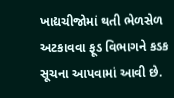ખાદ્યચીજોમાં થતી ભેળસેળ અટકાવવા ફૂડ વિભાગને કડક સૂચના આપવામાં આવી છે.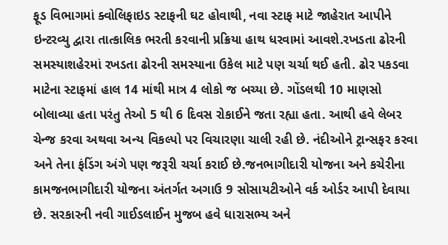ફૂડ વિભાગમાં ક્વોલિફાઇડ સ્ટાફની ઘટ હોવાથી, નવા સ્ટાફ માટે જાહેરાત આપીને ઇન્ટરવ્યુ દ્વારા તાત્કાલિક ભરતી કરવાની પ્રક્રિયા હાથ ધરવામાં આવશે.રખડતા ઢોરની સમસ્યાશહેરમાં રખડતા ઢોરની સમસ્યાના ઉકેલ માટે પણ ચર્ચા થઈ હતી. ઢોર પકડવા માટેના સ્ટાફમાં હાલ 14 માંથી માત્ર 4 લોકો જ બચ્યા છે. ગોંડલથી 10 માણસો બોલાવ્યા હતા પરંતુ તેઓ 5 થી 6 દિવસ રોકાઈને જતા રહ્યા હતા. આથી હવે લેબર ચેન્જ કરવા અથવા અન્ય વિકલ્પો પર વિચારણા ચાલી રહી છે. નંદીઓને ટ્રાન્સફર કરવા અને તેના ફંડિંગ અંગે પણ જરૂરી ચર્ચા કરાઈ છે.જનભાગીદારી યોજના અને કચેરીના કામજનભાગીદારી યોજના અંતર્ગત અગાઉ 9 સોસાયટીઓને વર્ક ઓર્ડર આપી દેવાયા છે. સરકારની નવી ગાઈડલાઈન મુજબ હવે ધારાસભ્ય અને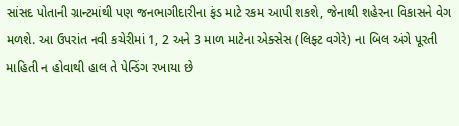સાંસદ પોતાની ગ્રાન્ટમાંથી પણ જનભાગીદારીના ફંડ માટે રકમ આપી શકશે, જેનાથી શહેરના વિકાસને વેગ મળશે. આ ઉપરાંત નવી કચેરીમાં 1, 2 અને 3 માળ માટેના એક્સેસ (લિફ્ટ વગેરે) ના બિલ અંગે પૂરતી માહિતી ન હોવાથી હાલ તે પેન્ડિંગ રખાયા છે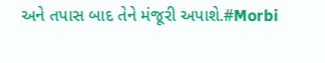અને તપાસ બાદ તેને મંજૂરી અપાશે.#Morbi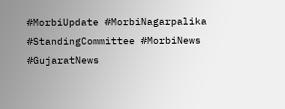#MorbiUpdate #MorbiNagarpalika #StandingCommittee #MorbiNews #GujaratNews